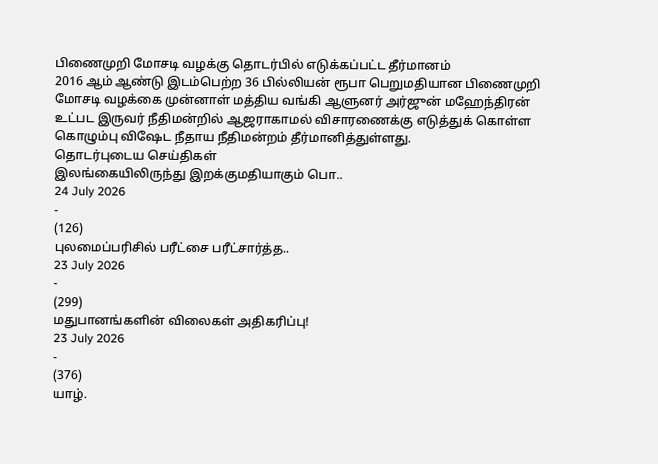பிணைமுறி மோசடி வழக்கு தொடர்பில் எடுக்கப்பட்ட தீர்மானம்
2016 ஆம் ஆண்டு இடம்பெற்ற 36 பில்லியன் ரூபா பெறுமதியான பிணைமுறி மோசடி வழக்கை முன்னாள் மத்திய வங்கி ஆளுனர் அர்ஜுன் மஹேந்திரன் உட்பட இருவர் நீதிமன்றில் ஆஜராகாமல் விசாரணைக்கு எடுத்துக் கொள்ள கொழும்பு விஷேட நீதாய நீதிமன்றம் தீர்மானித்துள்ளது.
தொடர்புடைய செய்திகள்
இலங்கையிலிருந்து இறக்குமதியாகும் பொ..
24 July 2026
-
(126)
புலமைப்பரிசில் பரீட்சை பரீட்சார்த்த..
23 July 2026
-
(299)
மதுபானங்களின் விலைகள் அதிகரிப்பு!
23 July 2026
-
(376)
யாழ்.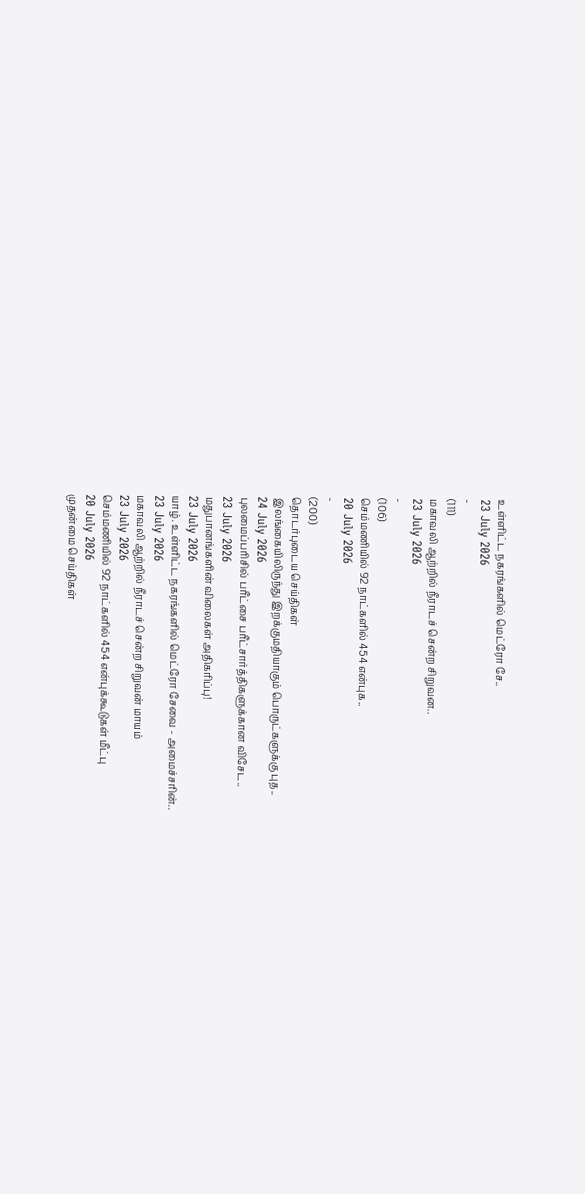உள்ளிட்ட நகரங்களில் மெட்ரோ சே..
23 July 2026
-
(111)
மகாவலி ஆற்றில் நீராடச் சென்ற சிறுவன..
23 July 2026
-
(106)
செம்மணியில் 92 நாட்களில் 454 என்புக..
20 July 2026
-
(200)
தொடர்புடைய செய்திகள்
இலங்கையிலிருந்து இறக்குமதியாகும் பொருட்களுக்கு புத..
24 July 2026
புலமைப்பரிசில் பரீட்சை பரீட்சார்த்திகளுக்கான விசேட..
23 July 2026
மதுபானங்களின் விலைகள் அதிகரிப்பு!
23 July 2026
யாழ். உள்ளிட்ட நகரங்களில் மெட்ரோ சேவை - அமைச்சரின்..
23 July 2026
மகாவலி ஆற்றில் நீராடச் சென்ற சிறுவன் மாயம்
23 July 2026
செம்மணியில் 92 நாட்களில் 454 என்புக்கூடுகள் மீட்பு
20 July 2026
முதன்மை செய்திகள்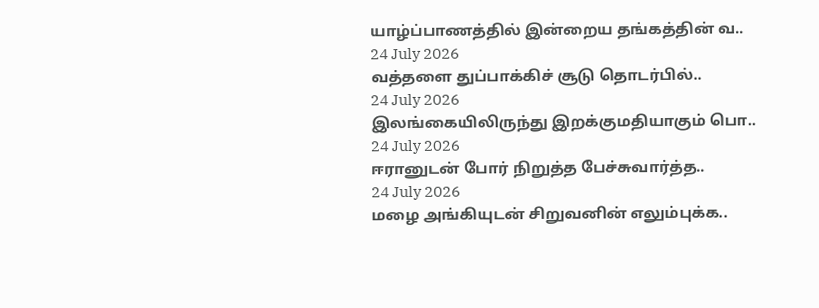யாழ்ப்பாணத்தில் இன்றைய தங்கத்தின் வ..
24 July 2026
வத்தளை துப்பாக்கிச் சூடு தொடர்பில்..
24 July 2026
இலங்கையிலிருந்து இறக்குமதியாகும் பொ..
24 July 2026
ஈரானுடன் போர் நிறுத்த பேச்சுவார்த்த..
24 July 2026
மழை அங்கியுடன் சிறுவனின் எலும்புக்க..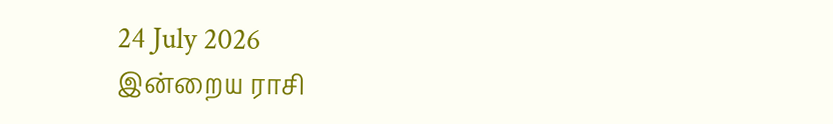24 July 2026
இன்றைய ராசி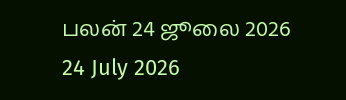பலன் 24 ஜூலை 2026
24 July 2026